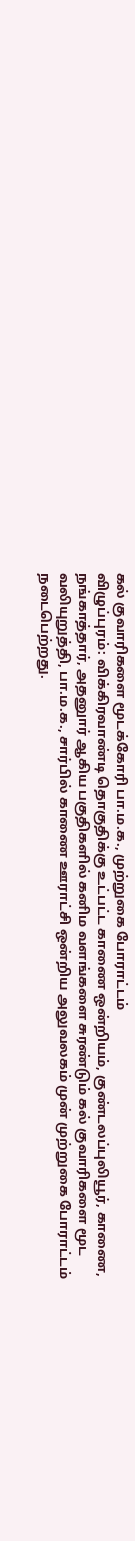கல் குவாரிகளை மூடக்கோரி பா.ம.க., முற்றுகை போராட்டம்
விழுப்புரம்: விக்கிரவாண்டி தொகுதிக்கு உட்பட்ட காணை ஒன்றியம், குண்டலப்புலியூர், காணை, நங்காத்தார், அதனுார் ஆகிய பகுதிகளில் கனிம வளங்களை சுரண்டும் கல் குவாரிகளை மூட வலியுறுத்தி, பா.ம.க., சார்பில் காணை ஊராட்சி ஒன்றிய அலுவலகம் முன் முற்றுகை போராட்டம் நடைபெற்றது.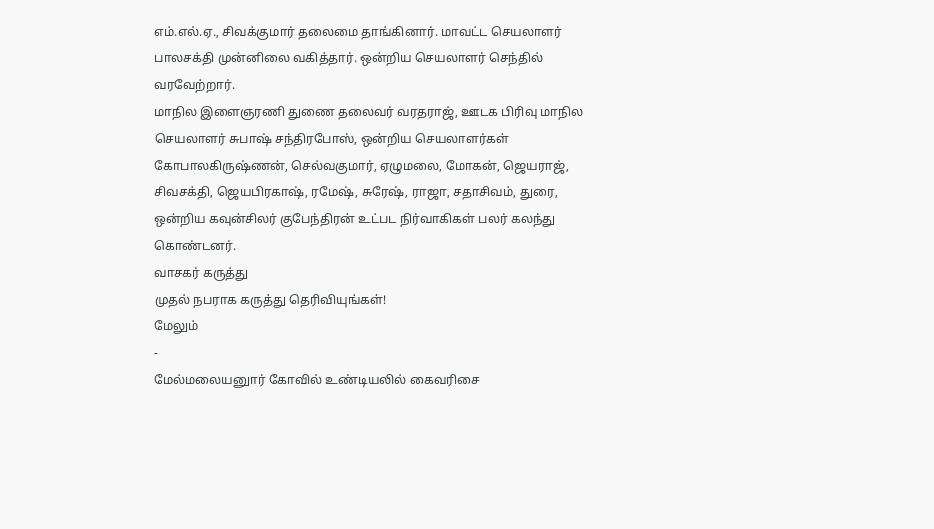எம்.எல்.ஏ., சிவக்குமார் தலைமை தாங்கினார். மாவட்ட செயலாளர் பாலசக்தி முன்னிலை வகித்தார். ஒன்றிய செயலாளர் செந்தில் வரவேற்றார்.
மாநில இளைஞரணி துணை தலைவர் வரதராஜ், ஊடக பிரிவு மாநில செயலாளர் சுபாஷ் சந்திரபோஸ், ஒன்றிய செயலாளர்கள் கோபாலகிருஷ்ணன், செல்வகுமார், ஏழுமலை, மோகன், ஜெயராஜ், சிவசக்தி, ஜெயபிரகாஷ், ரமேஷ், சுரேஷ், ராஜா, சதாசிவம், துரை, ஒன்றிய கவுன்சிலர் குபேந்திரன் உட்பட நிர்வாகிகள் பலர் கலந்து கொண்டனர்.
வாசகர் கருத்து
முதல் நபராக கருத்து தெரிவியுங்கள்!
மேலும்
-
மேல்மலையனுார் கோவில் உண்டியலில் கைவரிசை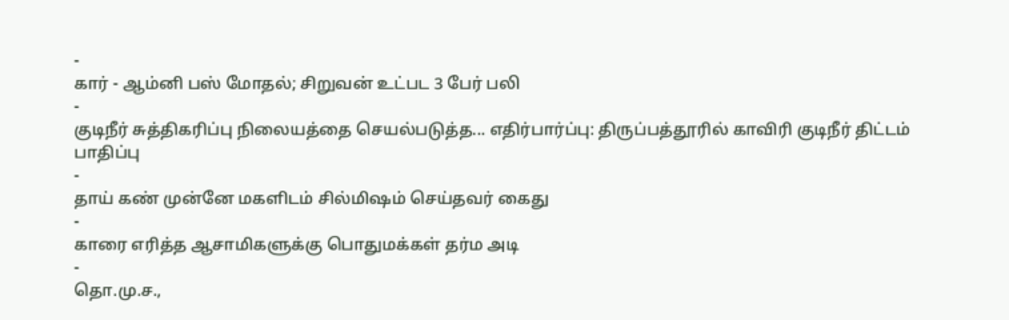-
கார் - ஆம்னி பஸ் மோதல்; சிறுவன் உட்பட 3 பேர் பலி
-
குடிநீர் சுத்திகரிப்பு நிலையத்தை செயல்படுத்த... எதிர்பார்ப்பு: திருப்பத்தூரில் காவிரி குடிநீர் திட்டம் பாதிப்பு
-
தாய் கண் முன்னே மகளிடம் சில்மிஷம் செய்தவர் கைது
-
காரை எரித்த ஆசாமிகளுக்கு பொதுமக்கள் தர்ம அடி
-
தொ.மு.ச.,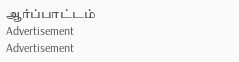ஆர்ப்பாட்டம்
Advertisement
Advertisement